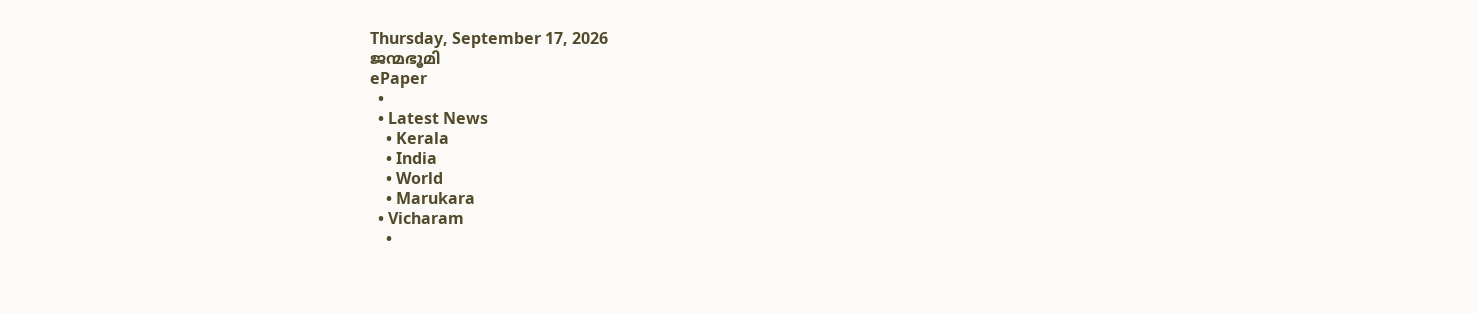Thursday, September 17, 2026
ജന്മഭൂമി
ePaper
  •
  • Latest News
    • Kerala
    • India
    • World
    • Marukara
  • Vicharam
    •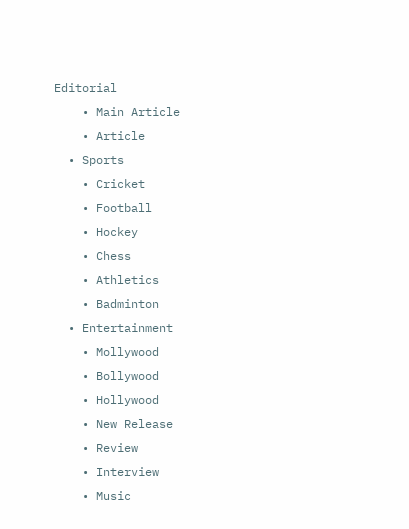Editorial
    • Main Article
    • Article
  • Sports
    • Cricket
    • Football
    • Hockey
    • Chess
    • Athletics
    • Badminton
  • Entertainment
    • Mollywood
    • Bollywood
    • Hollywood
    • New Release
    • Review
    • Interview
    • Music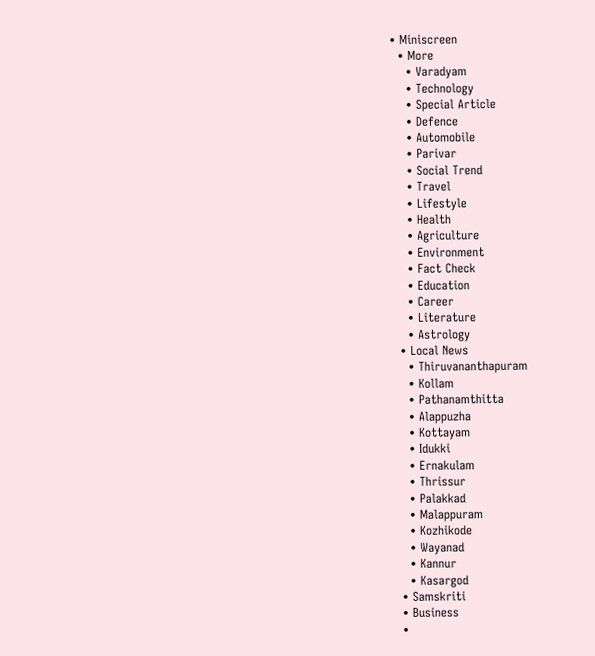• Miniscreen
  • More
    • Varadyam
    • Technology
    • Special Article
    • Defence
    • Automobile
    • Parivar
    • Social Trend
    • Travel
    • Lifestyle
    • Health
    • Agriculture
    • Environment
    • Fact Check
    • Education
    • Career
    • Literature
    • Astrology
  • Local News
    • Thiruvananthapuram
    • Kollam
    • Pathanamthitta
    • Alappuzha
    • Kottayam
    • Idukki
    • Ernakulam
    • Thrissur
    • Palakkad
    • Malappuram
    • Kozhikode
    • Wayanad
    • Kannur
    • Kasargod
  • Samskriti
  • Business
  •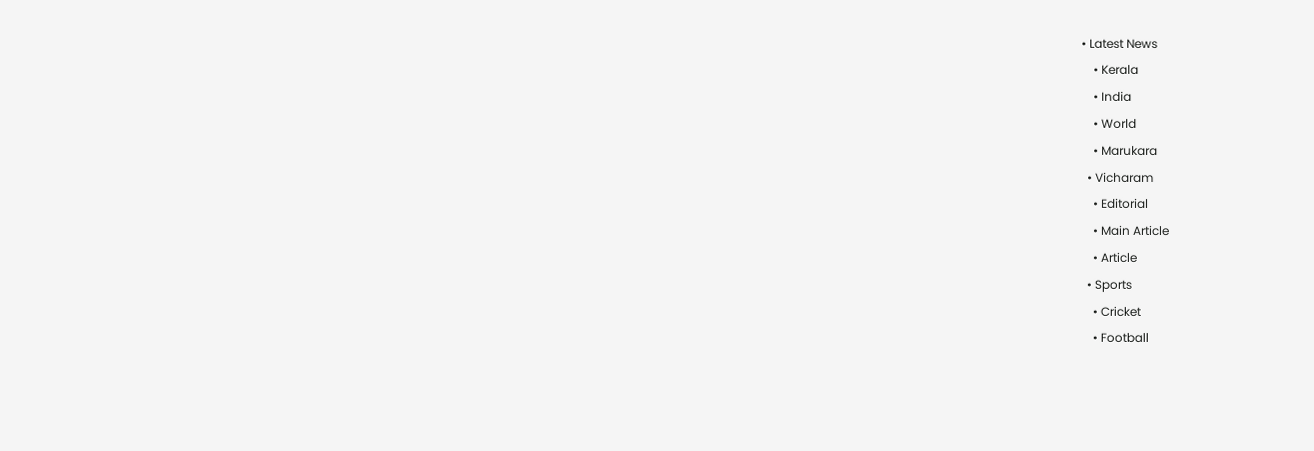• Latest News
    • Kerala
    • India
    • World
    • Marukara
  • Vicharam
    • Editorial
    • Main Article
    • Article
  • Sports
    • Cricket
    • Football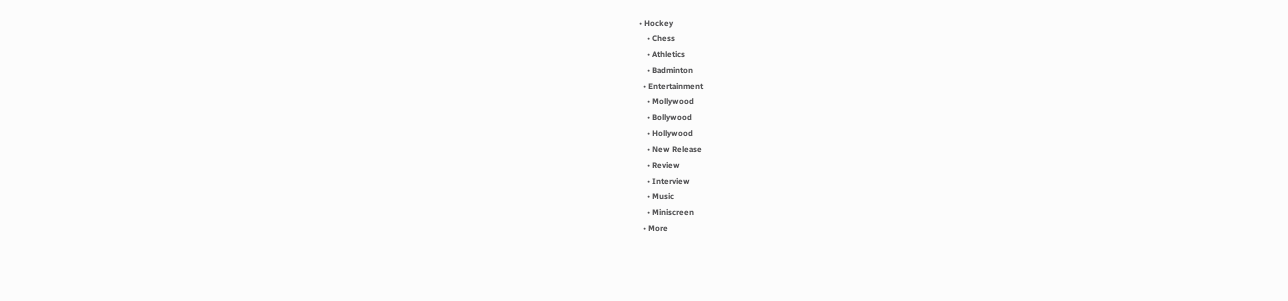• Hockey
    • Chess
    • Athletics
    • Badminton
  • Entertainment
    • Mollywood
    • Bollywood
    • Hollywood
    • New Release
    • Review
    • Interview
    • Music
    • Miniscreen
  • More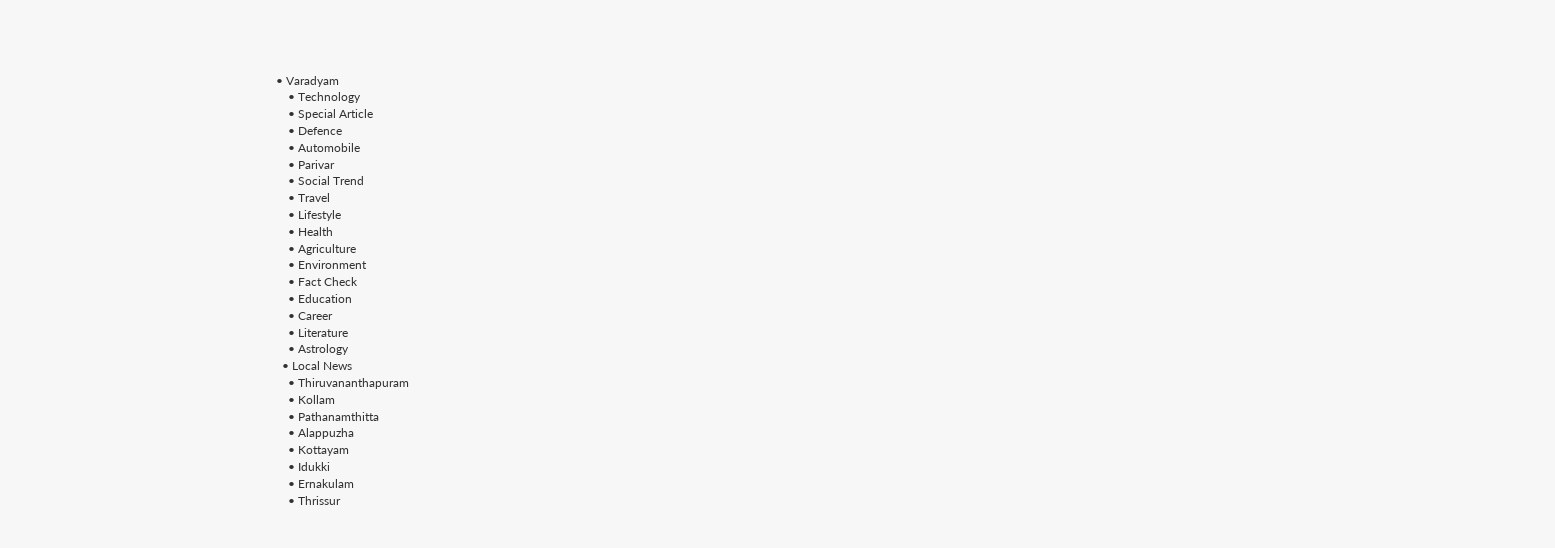• Varadyam
    • Technology
    • Special Article
    • Defence
    • Automobile
    • Parivar
    • Social Trend
    • Travel
    • Lifestyle
    • Health
    • Agriculture
    • Environment
    • Fact Check
    • Education
    • Career
    • Literature
    • Astrology
  • Local News
    • Thiruvananthapuram
    • Kollam
    • Pathanamthitta
    • Alappuzha
    • Kottayam
    • Idukki
    • Ernakulam
    • Thrissur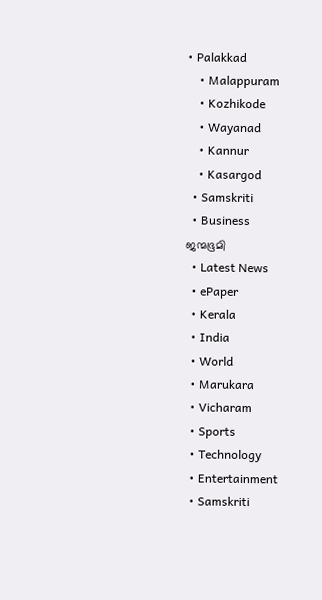• Palakkad
    • Malappuram
    • Kozhikode
    • Wayanad
    • Kannur
    • Kasargod
  • Samskriti
  • Business
ജന്മഭൂമി
  • Latest News
  • ePaper
  • Kerala
  • India
  • World
  • Marukara
  • Vicharam
  • Sports
  • Technology
  • Entertainment
  • Samskriti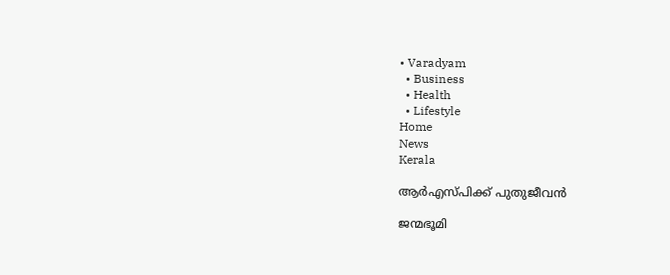• Varadyam
  • Business
  • Health
  • Lifestyle
Home
News
Kerala

ആര്‍എസ്പിക്ക് പുതുജീവന്‍

ജന്മഭൂമി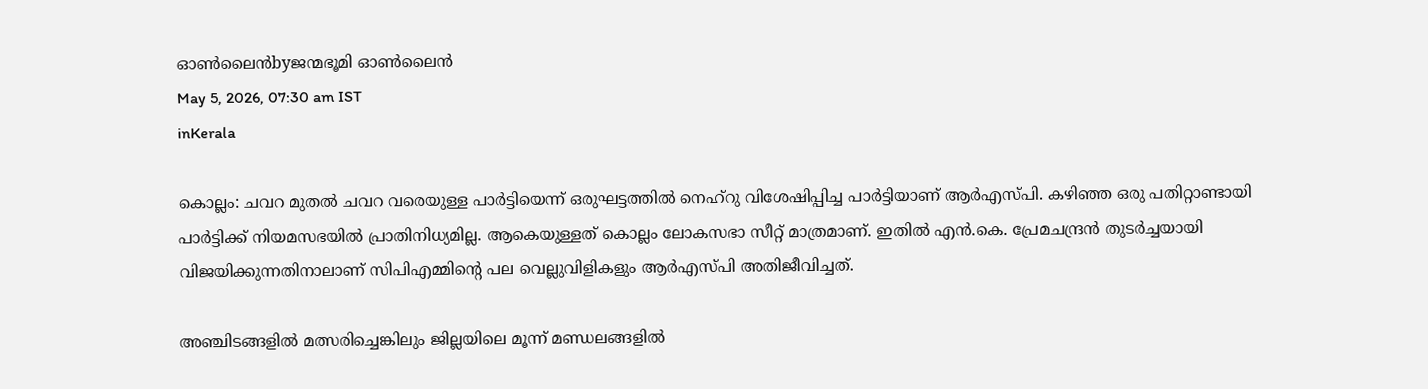ഓണ്‍ലൈന്‍byജന്മഭൂമി ഓണ്‍ലൈന്‍
May 5, 2026, 07:30 am IST
inKerala

കൊല്ലം: ചവറ മുതല്‍ ചവറ വരെയുള്ള പാര്‍ട്ടിയെന്ന് ഒരുഘട്ടത്തില്‍ നെഹ്‌റു വിശേഷിപ്പിച്ച പാര്‍ട്ടിയാണ് ആര്‍എസ്പി. കഴിഞ്ഞ ഒരു പതിറ്റാണ്ടായി പാര്‍ട്ടിക്ക് നിയമസഭയില്‍ പ്രാതിനിധ്യമില്ല. ആകെയുള്ളത് കൊല്ലം ലോകസഭാ സീറ്റ് മാത്രമാണ്. ഇതില്‍ എന്‍.കെ. പ്രേമചന്ദ്രന്‍ തുടര്‍ച്ചയായി വിജയിക്കുന്നതിനാലാണ് സിപിഎമ്മിന്റെ പല വെല്ലുവിളികളും ആര്‍എസ്പി അതിജീവിച്ചത്.

അഞ്ചിടങ്ങളില്‍ മത്സരിച്ചെങ്കിലും ജില്ലയിലെ മൂന്ന് മണ്ഡലങ്ങളില്‍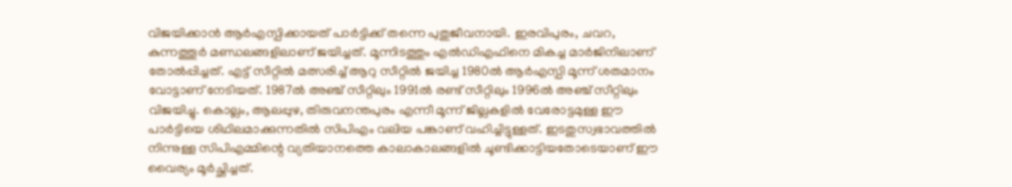വിജയിക്കാന്‍ ആര്‍എസ്പിക്കായത് പാര്‍ട്ടിക്ക് തന്നെ പുതുജീവനായി. ഇരവിപുരം, ചവറ, കുന്നത്തൂര്‍ മണ്ഡലങ്ങളിലാണ് ജയിച്ചത്. മൂന്നിടത്തും എല്‍ഡിഎഫിനെ മികച്ച മാര്‍ജിനിലാണ് തോല്‍പ്പിച്ചത്. എട്ട് സീറ്റില്‍ മത്സരിച്ച് ആറു സീറ്റില്‍ ജയിച്ച 1980ല്‍ ആര്‍എസ്പി മൂന്ന് ശതമാനം വോട്ടാണ് നേടിയത്. 1987ല്‍ അഞ്ച് സീറ്റിലും 1991ല്‍ രണ്ട് സീറ്റിലും 1996ല്‍ അഞ്ച് സീറ്റിലും വിജയിച്ചു. കൊല്ലം, ആലപ്പുഴ, തിരുവനന്തപുരം എന്നീ മൂന്ന് ജില്ലകളില്‍ വേരോട്ടമുള്ള ഈ പാര്‍ട്ടിയെ ശിഥിലമാക്കുന്നതില്‍ സിപിഎം വലിയ പങ്കാണ് വഹിച്ചിട്ടുള്ളത്. ഇടതുസ്വഭാവത്തില്‍ നിന്നുള്ള സിപിഎമ്മിന്റെ വ്യതിയാനത്തെ കാലാകാലങ്ങളില്‍ ചൂണ്ടിക്കാട്ടിയതോടെയാണ് ഈ വൈര്യം മൂര്‍ച്ഛിച്ചത്.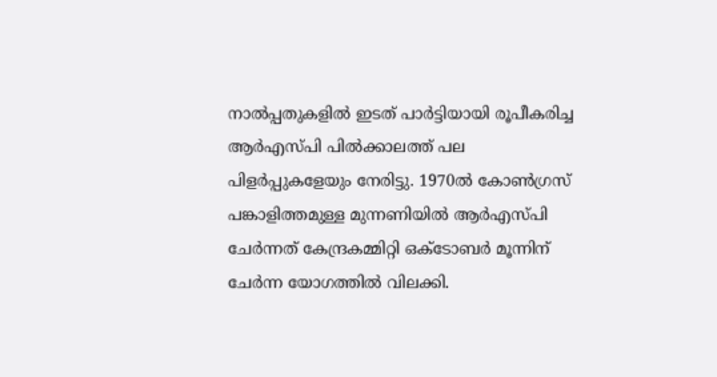നാല്‍പ്പതുകളില്‍ ഇടത് പാര്‍ട്ടിയായി രൂപീകരിച്ച ആര്‍എസ്പി പില്‍ക്കാലത്ത് പല പിളര്‍പ്പുകളേയും നേരിട്ടു. 1970ല്‍ കോണ്‍ഗ്രസ് പങ്കാളിത്തമുള്ള മുന്നണിയില്‍ ആര്‍എസ്പി ചേര്‍ന്നത് കേന്ദ്രകമ്മിറ്റി ഒക്ടോബര്‍ മൂന്നിന് ചേര്‍ന്ന യോഗത്തില്‍ വിലക്കി.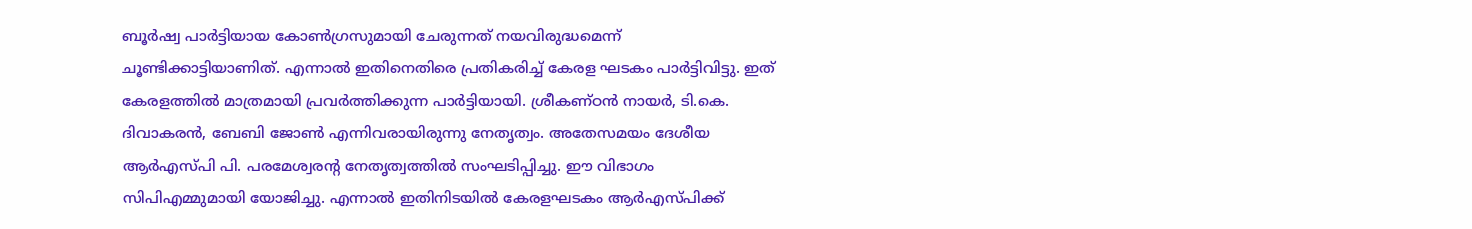ബൂര്‍ഷ്വ പാര്‍ട്ടിയായ കോണ്‍ഗ്രസുമായി ചേരുന്നത് നയവിരുദ്ധമെന്ന് ചൂണ്ടിക്കാട്ടിയാണിത്. എന്നാല്‍ ഇതിനെതിരെ പ്രതികരിച്ച് കേരള ഘടകം പാര്‍ട്ടിവിട്ടു. ഇത് കേരളത്തില്‍ മാത്രമായി പ്രവര്‍ത്തിക്കുന്ന പാര്‍ട്ടിയായി. ശ്രീകണ്ഠന്‍ നായര്‍, ടി.കെ. ദിവാകരന്‍, ബേബി ജോണ്‍ എന്നിവരായിരുന്നു നേതൃത്വം. അതേസമയം ദേശീയ ആര്‍എസ്പി പി. പരമേശ്വരന്റ നേതൃത്വത്തില്‍ സംഘടിപ്പിച്ചു. ഈ വിഭാഗം സിപിഎമ്മുമായി യോജിച്ചു. എന്നാല്‍ ഇതിനിടയില്‍ കേരളഘടകം ആര്‍എസ്പിക്ക്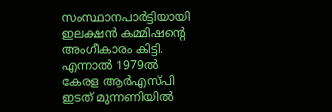സംസ്ഥാനപാര്‍ട്ടിയായി ഇലക്ഷന്‍ കമ്മിഷന്റെ അംഗീകാരം കിട്ടി. എന്നാല്‍ 1979ല്‍ കേരള ആര്‍എസ്പി ഇടത് മുന്നണിയില്‍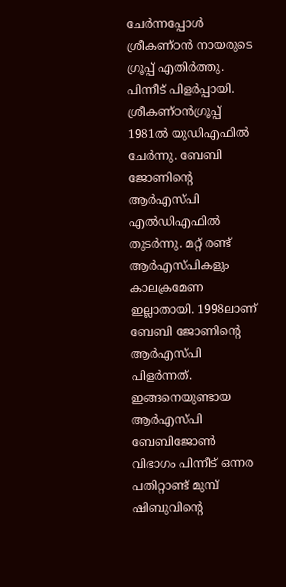ചേര്‍ന്നപ്പോള്‍ ശ്രീകണ്ഠന്‍ നായരുടെ ഗ്രൂപ്പ് എതിര്‍ത്തു. പിന്നീട് പിളര്‍പ്പായി. ശ്രീകണ്ഠന്‍ഗ്രൂപ്പ് 1981ല്‍ യുഡിഎഫില്‍ ചേര്‍ന്നു. ബേബി ജോണിന്റെ ആര്‍എസ്പി എല്‍ഡിഎഫില്‍ തുടര്‍ന്നു. മറ്റ് രണ്ട് ആര്‍എസ്പികളും കാലക്രമേണ ഇല്ലാതായി. 1998ലാണ് ബേബി ജോണിന്റെ ആര്‍എസ്പി പിളര്‍ന്നത്. ഇങ്ങനെയുണ്ടായ ആര്‍എസ്പി ബേബിജോണ്‍ വിഭാഗം പിന്നീട് ഒന്നര പതിറ്റാണ്ട് മുമ്പ് ഷിബുവിന്റെ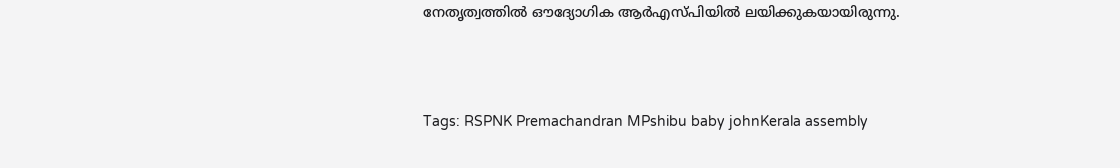നേതൃത്വത്തില്‍ ഔദ്യോഗിക ആര്‍എസ്പിയില്‍ ലയിക്കുകയായിരുന്നു.



Tags: RSPNK Premachandran MPshibu baby johnKerala assembly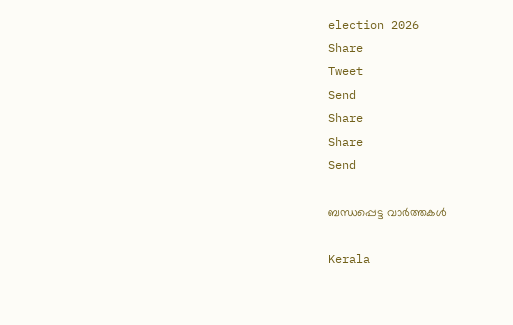election 2026
Share
Tweet
Send
Share
Share
Send

ബന്ധപ്പെട്ട വാര്‍ത്തകള്‍

Kerala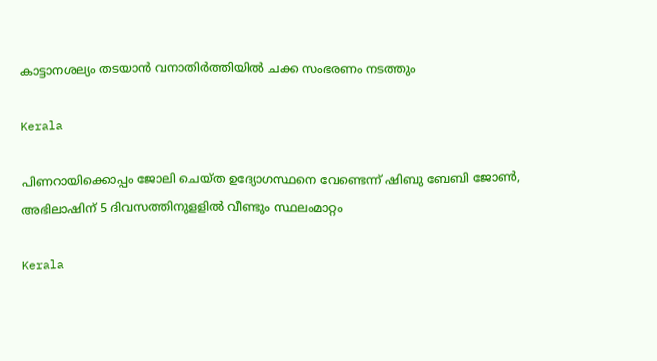കാട്ടാനശല്യം തടയാന്‍ വനാതിര്‍ത്തിയില്‍ ചക്ക സംഭരണം നടത്തും

Kerala

പിണറായിക്കൊപ്പം ജോലി ചെയ്ത ഉദ്യോഗസ്ഥനെ വേണ്ടെന്ന് ഷിബു ബേബി ജോണ്‍, അഭിലാഷിന് 5 ദിവസത്തിനുളളില്‍ വീണ്ടും സ്ഥലംമാറ്റം

Kerala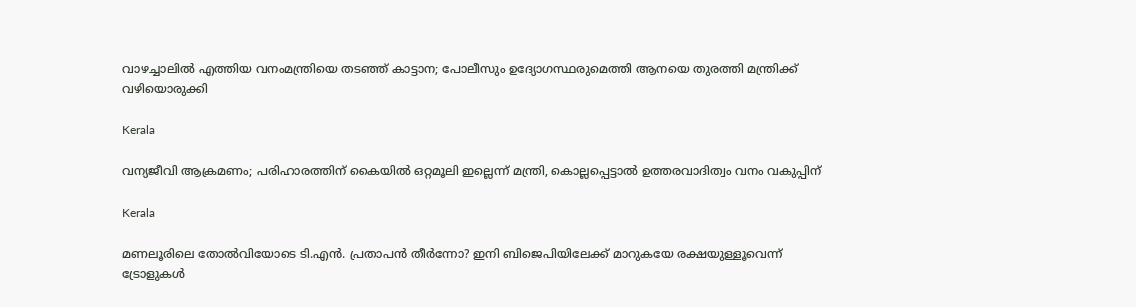വാഴച്ചാലിൽ എത്തിയ വനംമന്ത്രിയെ തടഞ്ഞ് കാട്ടാന; പോലീസും ഉദ്യോഗസ്ഥരുമെത്തി ആനയെ തുരത്തി മന്ത്രിക്ക് വഴിയൊരുക്കി

Kerala

വന്യജീവി ആക്രമണം; പരിഹാരത്തിന് കൈയിൽ ഒറ്റമൂലി ഇല്ലെന്ന് മന്ത്രി, കൊല്ലപ്പെട്ടാൽ ഉത്തരവാദിത്വം വനം വകുപ്പിന്

Kerala

മണലൂരിലെ തോല്‍വിയോടെ ടി.എന്‍. പ്രതാപന്‍ തീര്‍ന്നോ? ഇനി ബിജെപിയിലേക്ക് മാറുകയേ രക്ഷയുള്ളൂവെന്ന് ട്രോളുകള്‍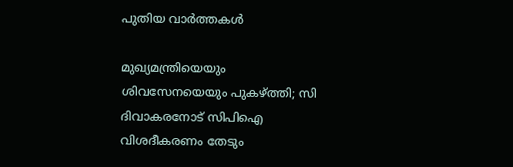പുതിയ വാര്‍ത്തകള്‍

മുഖ്യമന്ത്രിയെയും ശിവസേനയെയും പുകഴ്‌ത്തി; സി ദിവാകരനോട് സിപിഐ വിശദീകരണം തേടും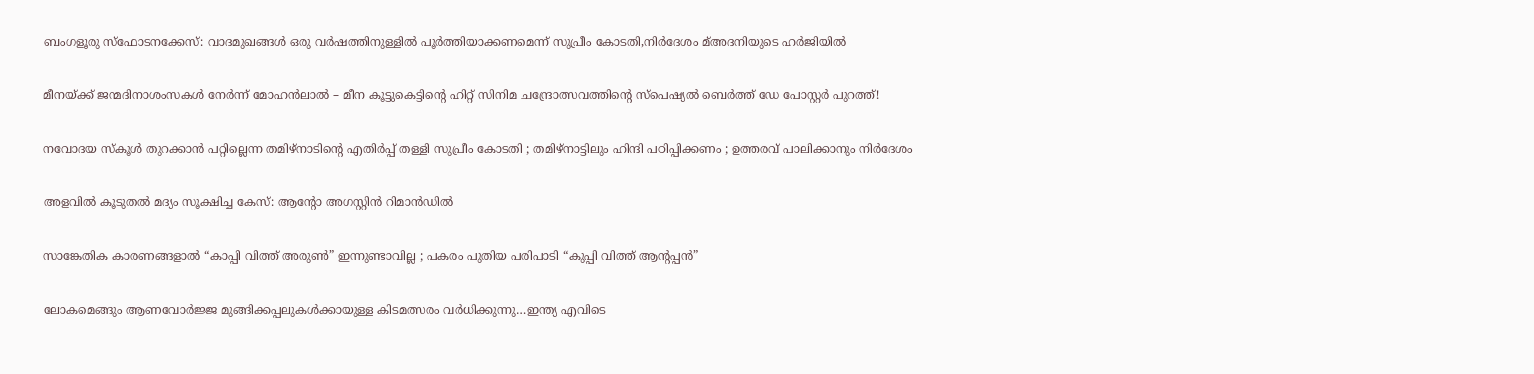ബംഗളൂരു സ്‌ഫോടനക്കേസ്: വാദമുഖങ്ങള്‍ ഒരു വര്‍ഷത്തിനുള്ളില്‍ പൂര്‍ത്തിയാക്കണമെന്ന് സുപ്രീം കോടതി,നിര്‍ദേശം മ്അദനിയുടെ ഹര്‍ജിയില്‍

മീനയ്‌ക്ക് ജന്മദിനാശംസകള്‍ നേര്‍ന്ന് മോഹൻലാൽ – മീന കൂട്ടുകെട്ടിന്റെ ഹിറ്റ് സിനിമ ചന്ദ്രോത്സവത്തിന്റെ സ്പെഷ്യൽ ബെർത്ത് ഡേ പോസ്റ്റർ പുറത്ത്!

നവോദയ സ്കൂൾ തുറക്കാൻ പറ്റില്ലെന്ന തമിഴ്നാടിന്റെ എതിർപ്പ് തള്ളി സുപ്രീം കോടതി ; തമിഴ്നാട്ടിലും ഹിന്ദി പഠിപ്പിക്കണം ; ഉത്തരവ് പാലിക്കാനും നിർദേശം

അളവില്‍ കൂടുതല്‍ മദ്യം സൂക്ഷിച്ച കേസ്: ആന്റോ അഗസ്റ്റിന്‍ റിമാന്‍ഡില്‍

സാങ്കേതിക കാരണങ്ങളാൽ “കാപ്പി വിത്ത് അരുൺ” ഇന്നുണ്ടാവില്ല ; പകരം പുതിയ പരിപാടി “കുപ്പി വിത്ത് ആന്റപ്പൻ”

ലോകമെങ്ങും ആണവോർജ്ജ മുങ്ങിക്കപ്പലുകള്‍ക്കായുള്ള കിടമത്സരം വര്‍ധിക്കുന്നു…ഇന്ത്യ എവിടെ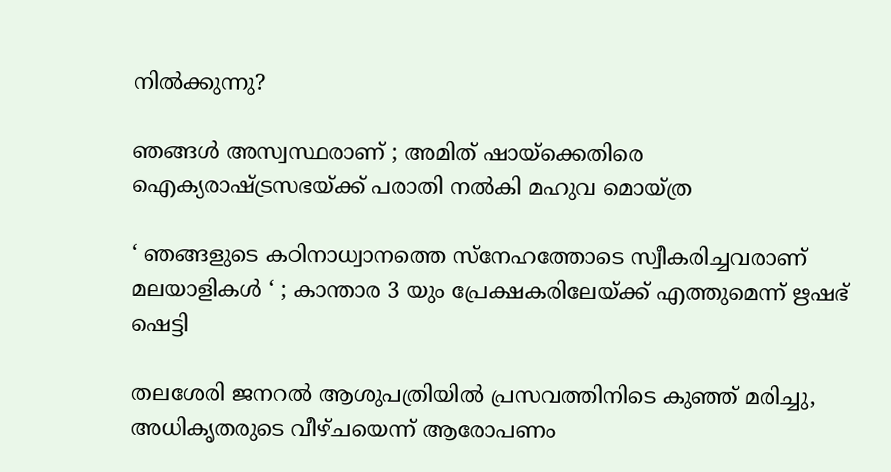നില്‍ക്കുന്നു?

ഞങ്ങൾ അസ്വസ്ഥരാണ് ; അമിത് ഷായ്‌ക്കെതിരെ ഐക്യരാഷ്‌ട്രസഭയ്‌ക്ക് പരാതി നൽകി മഹുവ മൊയ്ത്ര

‘ ഞങ്ങളുടെ കഠിനാധ്വാനത്തെ സ്നേഹത്തോടെ സ്വീകരിച്ചവരാണ് മലയാളികൾ ‘ ; കാന്താര 3 യും പ്രേക്ഷകരിലേയ്‌ക്ക് എത്തുമെന്ന് ഋഷഭ് ഷെട്ടി

തലശേരി ജനറല്‍ ആശുപത്രിയില്‍ പ്രസവത്തിനിടെ കുഞ്ഞ് മരിച്ചു, അധികൃതരുടെ വീഴ്ചയെന്ന് ആരോപണം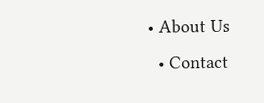• About Us
  • Contact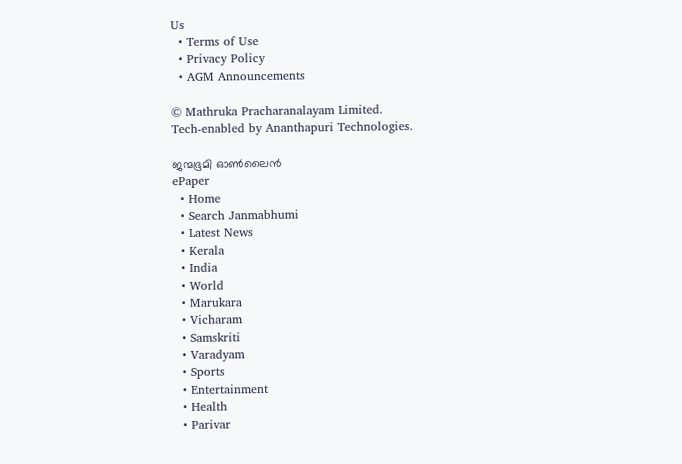Us
  • Terms of Use
  • Privacy Policy
  • AGM Announcements

© Mathruka Pracharanalayam Limited.
Tech-enabled by Ananthapuri Technologies.

ജന്മഭൂമി ഓണ്‍ലൈന്‍
ePaper
  • Home
  • Search Janmabhumi
  • Latest News
  • Kerala
  • India
  • World
  • Marukara
  • Vicharam
  • Samskriti
  • Varadyam
  • Sports
  • Entertainment
  • Health
  • Parivar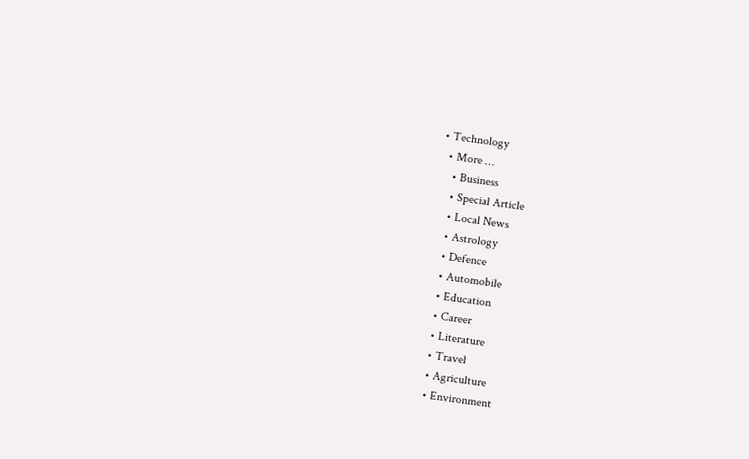• Technology
  • More …
    • Business
    • Special Article
    • Local News
    • Astrology
    • Defence
    • Automobile
    • Education
    • Career
    • Literature
    • Travel
    • Agriculture
    • Environment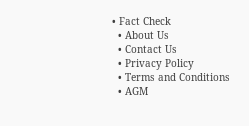• Fact Check
  • About Us
  • Contact Us
  • Privacy Policy
  • Terms and Conditions
  • AGM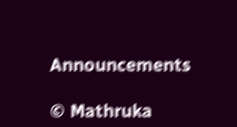Announcements

© Mathruka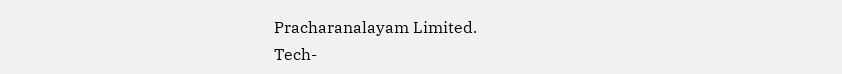Pracharanalayam Limited.
Tech-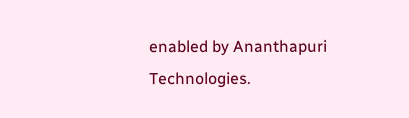enabled by Ananthapuri Technologies.